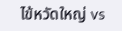ไข้หวัดใหญ่ vs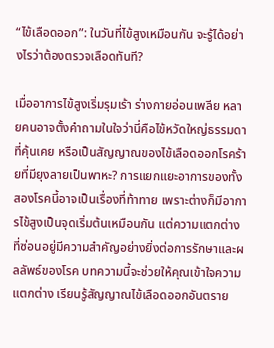“ไข้เลือดออก”: ในวันที่ไข้สูงเหมือนกัน จะรู้ได้อย่างไรว่าต้องตรวจเลือดทันที?

เมื่ออาการไข้สูงเริ่มรุมเร้า ร่างกายอ่อนเพลีย หลายคนอาจตั้งคำถามในใจว่านี่คือไข้หวัดใหญ่ธรรมดาที่คุ้นเคย หรือเป็นสัญญาณของไข้เลือดออกโรคร้ายที่มียุงลายเป็นพาหะ? การแยกแยะอาการของทั้งสองโรคนี้อาจเป็นเรื่องที่ท้าทาย เพราะต่างก็มีอาการไข้สูงเป็นจุดเริ่มต้นเหมือนกัน แต่ความแตกต่างที่ซ่อนอยู่มีความสำคัญอย่างยิ่งต่อการรักษาและผลลัพธ์ของโรค บทความนี้จะช่วยให้คุณเข้าใจความแตกต่าง เรียนรู้สัญญาณไข้เลือดออกอันตราย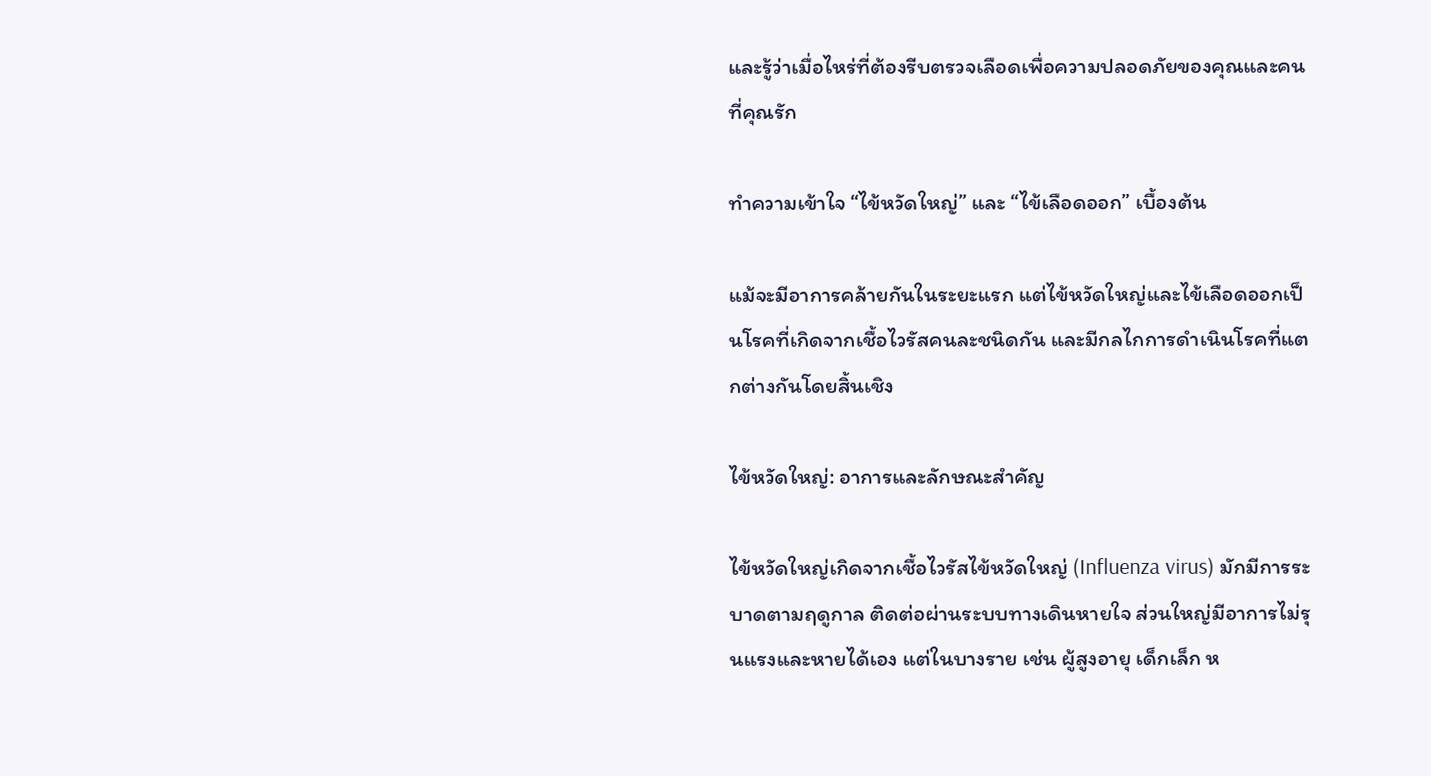และรู้ว่าเมื่อไหร่ที่ต้องรีบตรวจเลือดเพื่อความปลอดภัยของคุณและคนที่คุณรัก

ทำความเข้าใจ “ไข้หวัดใหญ่” และ “ไข้เลือดออก” เบื้องต้น

แม้จะมีอาการคล้ายกันในระยะแรก แต่ไข้หวัดใหญ่และไข้เลือดออกเป็นโรคที่เกิดจากเชื้อไวรัสคนละชนิดกัน และมีกลไกการดำเนินโรคที่แตกต่างกันโดยสิ้นเชิง

ไข้หวัดใหญ่: อาการและลักษณะสำคัญ

ไข้หวัดใหญ่เกิดจากเชื้อไวรัสไข้หวัดใหญ่ (Influenza virus) มักมีการระบาดตามฤดูกาล ติดต่อผ่านระบบทางเดินหายใจ ส่วนใหญ่มีอาการไม่รุนแรงและหายได้เอง แต่ในบางราย เช่น ผู้สูงอายุ เด็กเล็ก ห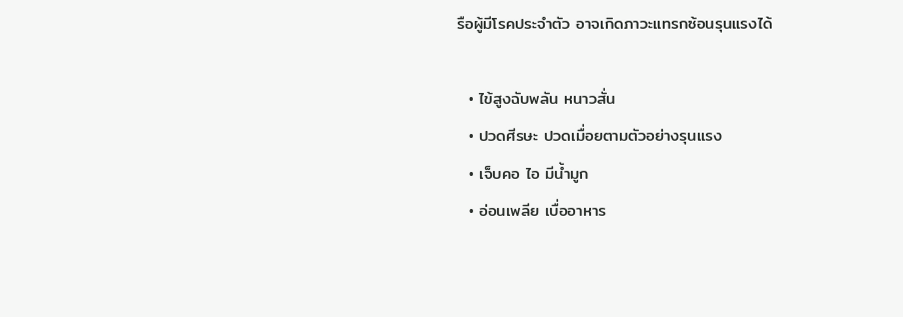รือผู้มีโรคประจำตัว อาจเกิดภาวะแทรกซ้อนรุนแรงได้

  • ไข้สูงฉับพลัน หนาวสั่น
  • ปวดศีรษะ ปวดเมื่อยตามตัวอย่างรุนแรง
  • เจ็บคอ ไอ มีน้ำมูก
  • อ่อนเพลีย เบื่ออาหาร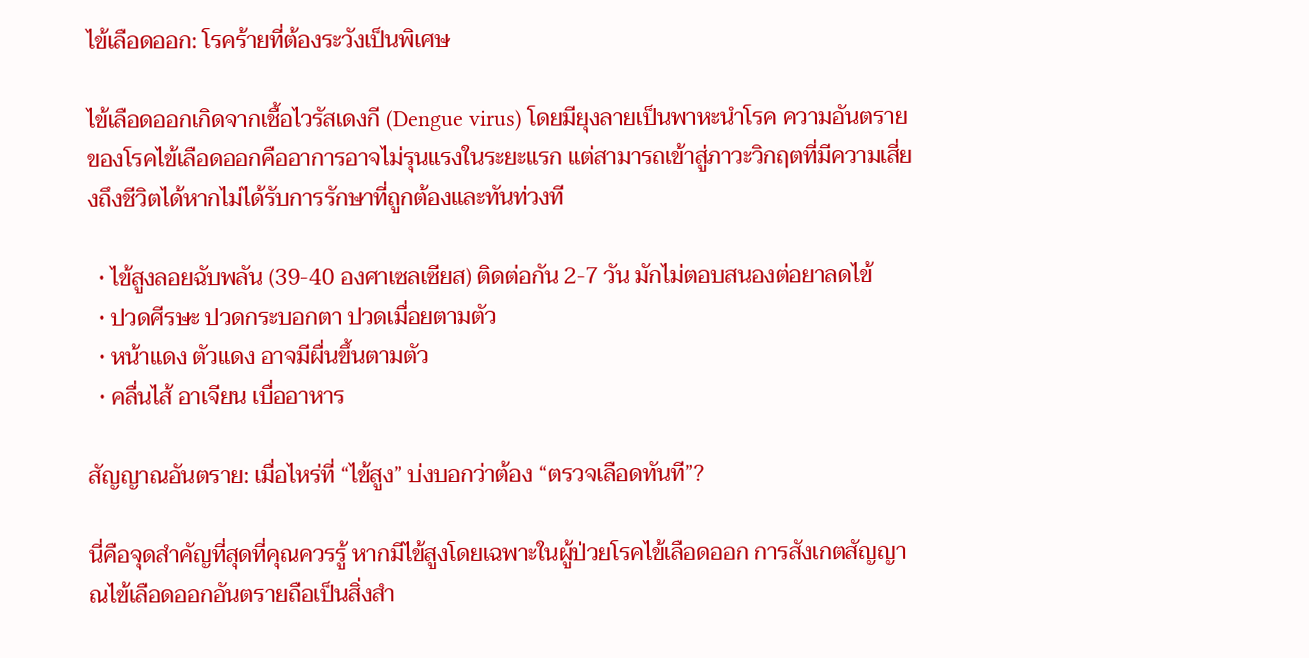ไข้เลือดออก: โรคร้ายที่ต้องระวังเป็นพิเศษ

ไข้เลือดออกเกิดจากเชื้อไวรัสเดงกี (Dengue virus) โดยมียุงลายเป็นพาหะนำโรค ความอันตรายของโรคไข้เลือดออกคืออาการอาจไม่รุนแรงในระยะแรก แต่สามารถเข้าสู่ภาวะวิกฤตที่มีความเสี่ยงถึงชีวิตได้หากไม่ได้รับการรักษาที่ถูกต้องและทันท่วงที

  • ไข้สูงลอยฉับพลัน (39-40 องศาเซลเซียส) ติดต่อกัน 2-7 วัน มักไม่ตอบสนองต่อยาลดไข้
  • ปวดศีรษะ ปวดกระบอกตา ปวดเมื่อยตามตัว
  • หน้าแดง ตัวแดง อาจมีผื่นขึ้นตามตัว
  • คลื่นไส้ อาเจียน เบื่ออาหาร

สัญญาณอันตราย: เมื่อไหร่ที่ “ไข้สูง” บ่งบอกว่าต้อง “ตรวจเลือดทันที”?

นี่คือจุดสำคัญที่สุดที่คุณควรรู้ หากมีไข้สูงโดยเฉพาะในผู้ป่วยโรคไข้เลือดออก การสังเกตสัญญาณไข้เลือดออกอันตรายถือเป็นสิ่งสำ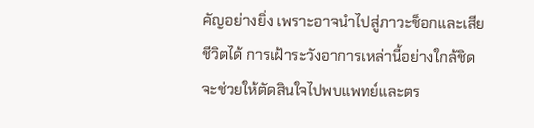คัญอย่างยิ่ง เพราะอาจนำไปสู่ภาวะช็อกและเสียชีวิตได้ การเฝ้าระวังอาการเหล่านี้อย่างใกล้ชิดจะช่วยให้ตัดสินใจไปพบแพทย์และตร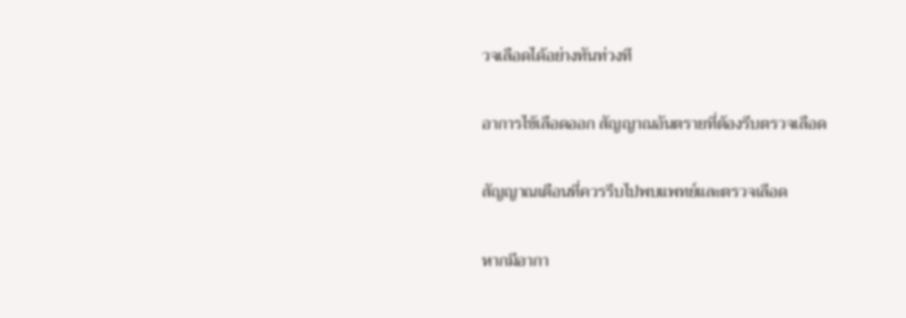วจเลือดได้อย่างทันท่วงที

อาการไข้เลือดออก สัญญาณอันตรายที่ต้องรีบตรวจเลือด

สัญญาณเตือนที่ควรรีบไปพบแพทย์และตรวจเลือด

หากมีอากา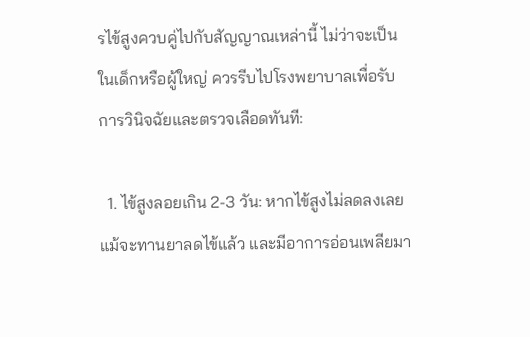รไข้สูงควบคู่ไปกับสัญญาณเหล่านี้ ไม่ว่าจะเป็นในเด็กหรือผู้ใหญ่ ควรรีบไปโรงพยาบาลเพื่อรับการวินิจฉัยและตรวจเลือดทันที:

  1. ไข้สูงลอยเกิน 2-3 วัน: หากไข้สูงไม่ลดลงเลยแม้จะทานยาลดไข้แล้ว และมีอาการอ่อนเพลียมา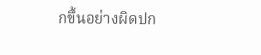กขึ้นอย่างผิดปก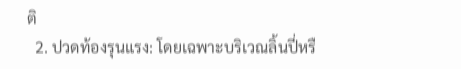ติ
  2. ปวดท้องรุนแรง: โดยเฉพาะบริเวณลิ้นปี่หรื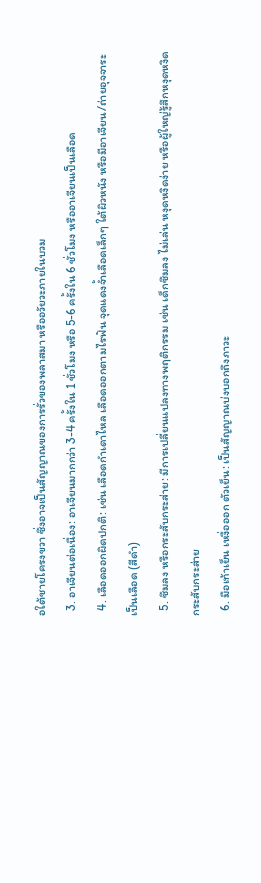อใต้ชายโครงขวา ซึ่งอาจเป็นสัญญาณของการรั่วของพลาสมา หรืออวัยวะภายในบวม
  3. อาเจียนต่อเนื่อง: อาเจียนมากกว่า 3-4 ครั้งใน 1 ชั่วโมง หรือ 5-6 ครั้งใน 6 ชั่วโมง หรืออาเจียนเป็นเลือด
  4. เลือดออกผิดปกติ: เช่น เลือดกำเดาไหล เลือดออกตามไรฟัน จุดแดงจ้ำเลือดเล็กๆ ใต้ผิวหนัง หรือมีอาเจียน/ถ่ายอุจจาระเป็นเลือด (สีดำ)
  5. ซึมลง หรือกระสับกระส่าย: มีการเปลี่ยนแปลงทางพฤติกรรม เช่น เด็กซึมลง ไม่เล่น หงุดหงิดง่าย หรือผู้ใหญ่รู้สึกหงุดหงิดกระสับกระส่าย
  6. มือเท้าเย็น เหงื่อออก ตัวเย็น: เป็นสัญญาณบ่งบอกถึงภาวะ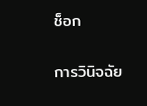ช็อก

การวินิจฉัย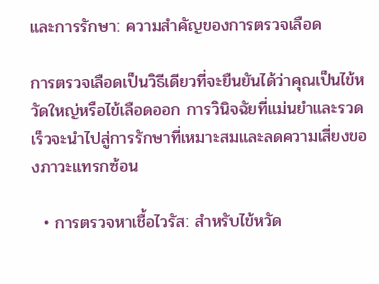และการรักษา: ความสำคัญของการตรวจเลือด

การตรวจเลือดเป็นวิธีเดียวที่จะยืนยันได้ว่าคุณเป็นไข้หวัดใหญ่หรือไข้เลือดออก การวินิจฉัยที่แม่นยำและรวดเร็วจะนำไปสู่การรักษาที่เหมาะสมและลดความเสี่ยงของภาวะแทรกซ้อน

  • การตรวจหาเชื้อไวรัส: สำหรับไข้หวัด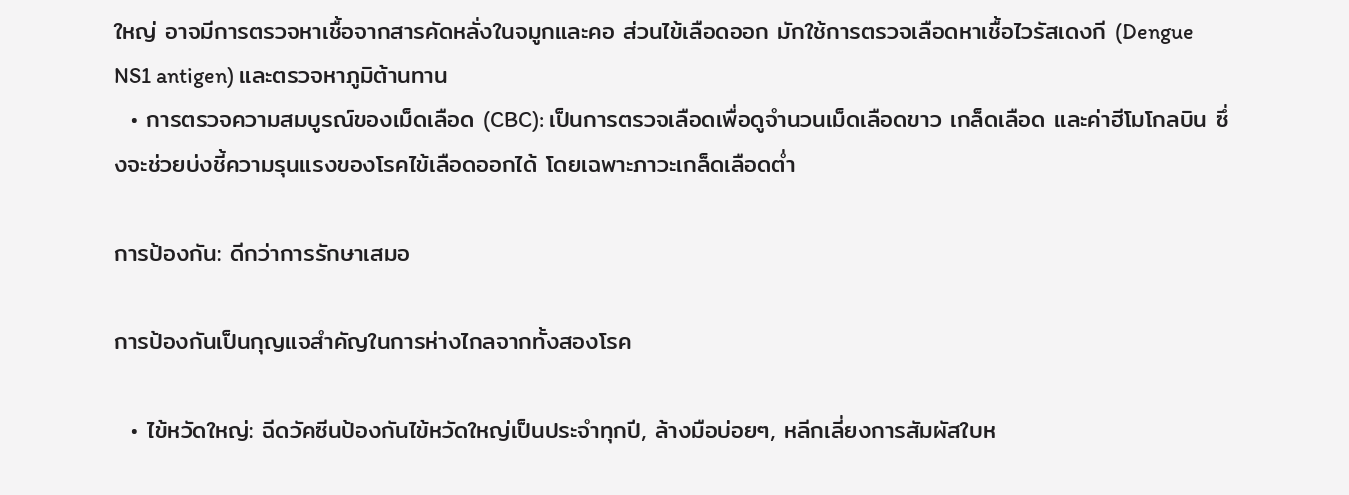ใหญ่ อาจมีการตรวจหาเชื้อจากสารคัดหลั่งในจมูกและคอ ส่วนไข้เลือดออก มักใช้การตรวจเลือดหาเชื้อไวรัสเดงกี (Dengue NS1 antigen) และตรวจหาภูมิต้านทาน
  • การตรวจความสมบูรณ์ของเม็ดเลือด (CBC): เป็นการตรวจเลือดเพื่อดูจำนวนเม็ดเลือดขาว เกล็ดเลือด และค่าฮีโมโกลบิน ซึ่งจะช่วยบ่งชี้ความรุนแรงของโรคไข้เลือดออกได้ โดยเฉพาะภาวะเกล็ดเลือดต่ำ

การป้องกัน: ดีกว่าการรักษาเสมอ

การป้องกันเป็นกุญแจสำคัญในการห่างไกลจากทั้งสองโรค

  • ไข้หวัดใหญ่: ฉีดวัคซีนป้องกันไข้หวัดใหญ่เป็นประจำทุกปี, ล้างมือบ่อยๆ, หลีกเลี่ยงการสัมผัสใบห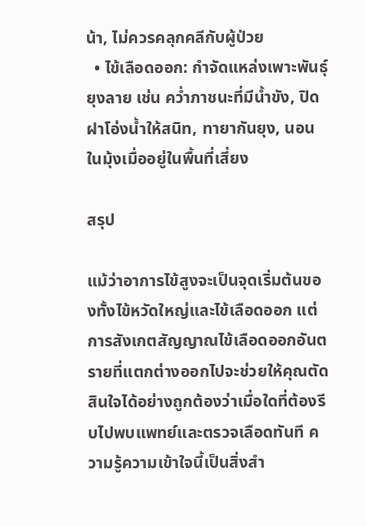น้า, ไม่ควรคลุกคลีกับผู้ป่วย
  • ไข้เลือดออก: กำจัดแหล่งเพาะพันธุ์ยุงลาย เช่น คว่ำภาชนะที่มีน้ำขัง, ปิดฝาโอ่งน้ำให้สนิท, ทายากันยุง, นอนในมุ้งเมื่ออยู่ในพื้นที่เสี่ยง

สรุป

แม้ว่าอาการไข้สูงจะเป็นจุดเริ่มต้นของทั้งไข้หวัดใหญ่และไข้เลือดออก แต่การสังเกตสัญญาณไข้เลือดออกอันตรายที่แตกต่างออกไปจะช่วยให้คุณตัดสินใจได้อย่างถูกต้องว่าเมื่อใดที่ต้องรีบไปพบแพทย์และตรวจเลือดทันที ความรู้ความเข้าใจนี้เป็นสิ่งสำ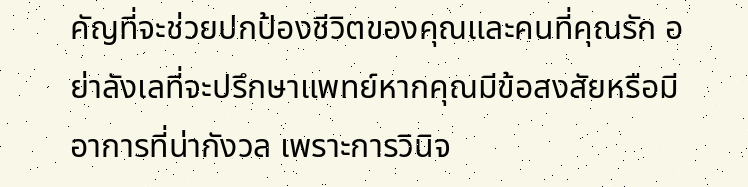คัญที่จะช่วยปกป้องชีวิตของคุณและคนที่คุณรัก อย่าลังเลที่จะปรึกษาแพทย์หากคุณมีข้อสงสัยหรือมีอาการที่น่ากังวล เพราะการวินิจ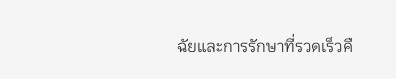ฉัยและการรักษาที่รวดเร็วคื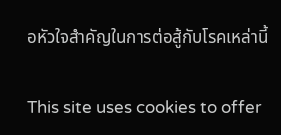อหัวใจสำคัญในการต่อสู้กับโรคเหล่านี้

This site uses cookies to offer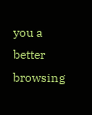you a better browsing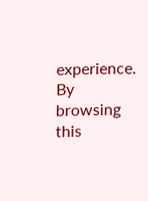experience. By browsing this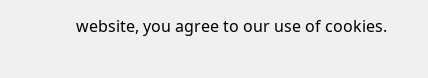website, you agree to our use of cookies.